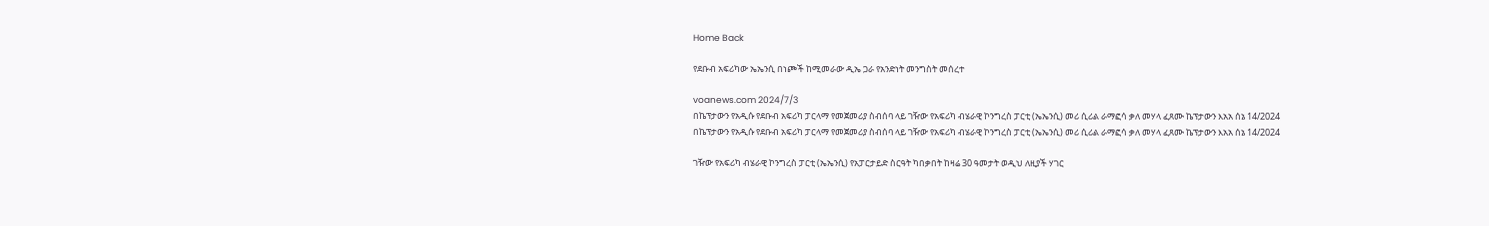Home Back

የደቡብ አፍሪካው ኤኤንሲ በነጮች ከሚመራው ዲኤ ጋራ የአንድነት መንግስት መሰረተ

voanews.com 2024/7/3
በኬፕታውን የአዲሱ የደቡብ አፍሪካ ፓርላማ የመጀመሪያ ስብሰባ ላይ ገዥው የአፍሪካ ብሄራዊ ኮንግረስ ፓርቲ (ኤኤንሲ) መሪ ሲሪል ራማፎሳ ቃለ መሃላ ፈጸሙ ኬፕታውን እአአ ሰኔ 14/2024
በኬፕታውን የአዲሱ የደቡብ አፍሪካ ፓርላማ የመጀመሪያ ስብሰባ ላይ ገዥው የአፍሪካ ብሄራዊ ኮንግረስ ፓርቲ (ኤኤንሲ) መሪ ሲሪል ራማፎሳ ቃለ መሃላ ፈጸሙ ኬፕታውን እአአ ሰኔ 14/2024

ገዥው የአፍሪካ ብሄራዊ ኮንግረስ ፓርቲ (ኤኤንሲ) የአፓርታይድ ስርዓት ካበቃበት ከዛሬ 30 ዓመታት ወዲህ ለዚያች ሃገር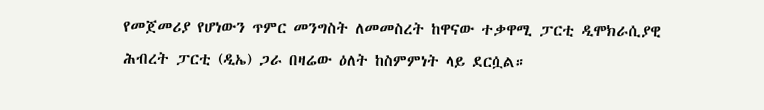የመጀመሪያ የሆነውን ጥምር መንግስት ለመመስረት ከዋናው ተቃዋሚ ፓርቲ ዲሞክራሲያዊ ሕብረት ፓርቲ (ዲኤ) ጋራ በዛሬው ዕለት ከስምምነት ላይ ደርሷል።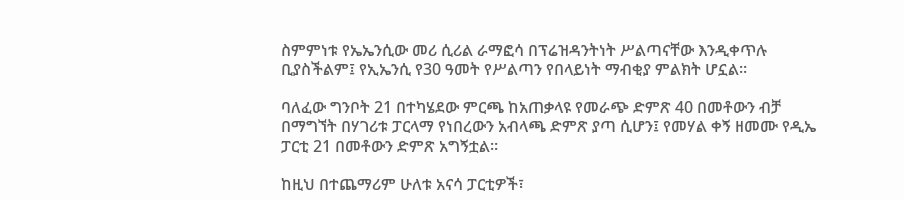ስምምነቱ የኤኤንሲው መሪ ሲሪል ራማፎሳ በፕሬዝዳንትነት ሥልጣናቸው እንዲቀጥሉ ቢያስችልም፤ የኢኤንሲ የ30 ዓመት የሥልጣን የበላይነት ማብቂያ ምልክት ሆኗል።

ባለፈው ግንቦት 21 በተካሄደው ምርጫ ከአጠቃላዩ የመራጭ ድምጽ 40 በመቶውን ብቻ በማግኘት በሃገሪቱ ፓርላማ የነበረውን አብላጫ ድምጽ ያጣ ሲሆን፤ የመሃል ቀኝ ዘመሙ የዲኤ ፓርቲ 21 በመቶውን ድምጽ አግኝቷል።

ከዚህ በተጨማሪም ሁለቱ አናሳ ፓርቲዎች፣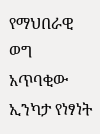የማህበራዊ ወግ አጥባቂው ኢንካታ የነፃነት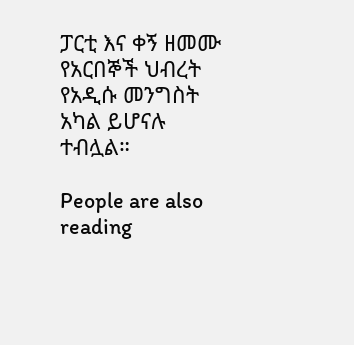ፓርቲ እና ቀኝ ዘመሙ የአርበኞች ህብረት የአዲሱ መንግስት አካል ይሆናሉ ተብሏል።

People are also reading